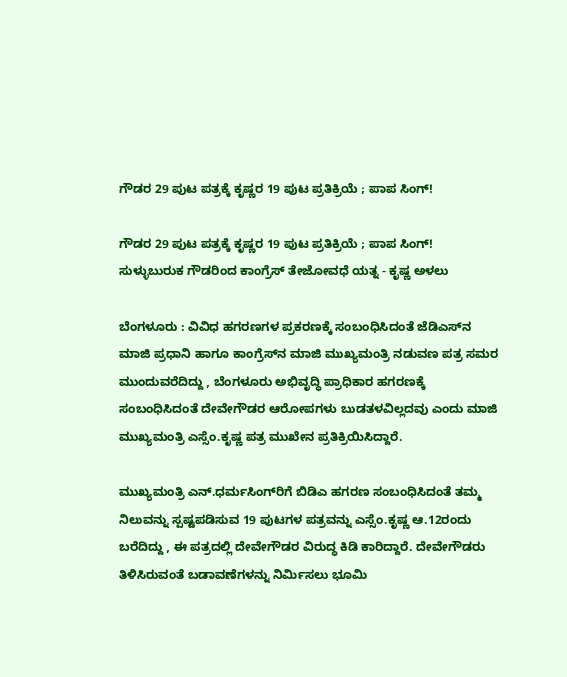ಗೌಡರ 29 ಪುಟ ಪತ್ರಕ್ಕೆ ಕೃಷ್ಣರ 19 ಪುಟ ಪ್ರತಿಕ್ರಿಯೆ ; ಪಾಪ ಸಿಂಗ್‌!

ಗೌಡರ 29 ಪುಟ ಪತ್ರಕ್ಕೆ ಕೃಷ್ಣರ 19 ಪುಟ ಪ್ರತಿಕ್ರಿಯೆ ; ಪಾಪ ಸಿಂಗ್‌!
ಸುಳ್ಳುಬುರುಕ ಗೌಡರಿಂದ ಕಾಂಗ್ರೆಸ್‌ ತೇಜೋವಧೆ ಯತ್ನ - ಕೃಷ್ಣ ಅಳಲು

ಬೆಂಗಳೂರು : ವಿವಿಧ ಹಗರಣಗಳ ಪ್ರಕರಣಕ್ಕೆ ಸಂಬಂಧಿಸಿದಂತೆ ಜೆಡಿಎಸ್‌ನ ಮಾಜಿ ಪ್ರಧಾನಿ ಹಾಗೂ ಕಾಂಗ್ರೆಸ್‌ನ ಮಾಜಿ ಮುಖ್ಯಮಂತ್ರಿ ನಡುವಣ ಪತ್ರ ಸಮರ ಮುಂದುವರೆದಿದ್ದು , ಬೆಂಗಳೂರು ಅಭಿವೃದ್ಧಿ ಪ್ರಾಧಿಕಾರ ಹಗರಣಕ್ಕೆ ಸಂಬಂಧಿಸಿದಂತೆ ದೇವೇಗೌಡರ ಆರೋಪಗಳು ಬುಡತಳವಿಲ್ಲದವು ಎಂದು ಮಾಜಿ ಮುಖ್ಯಮಂತ್ರಿ ಎಸ್ಸೆಂ.ಕೃಷ್ಣ ಪತ್ರ ಮುಖೇನ ಪ್ರತಿಕ್ರಿಯಿಸಿದ್ದಾರೆ.

ಮುಖ್ಯಮಂತ್ರಿ ಎನ್‌.ಧರ್ಮಸಿಂಗ್‌ರಿಗೆ ಬಿಡಿಎ ಹಗರಣ ಸಂಬಂಧಿಸಿದಂತೆ ತಮ್ಮ ನಿಲುವನ್ನು ಸ್ಪಷ್ಟಪಡಿಸುವ 19 ಪುಟಗಳ ಪತ್ರವನ್ನು ಎಸ್ಸೆಂ.ಕೃಷ್ಣ ಆ.12ರಂದು ಬರೆದಿದ್ದು , ಈ ಪತ್ರದಲ್ಲಿ ದೇವೇಗೌಡರ ವಿರುದ್ಧ ಕಿಡಿ ಕಾರಿದ್ದಾರೆ. ದೇವೇಗೌಡರು ತಿಳಿಸಿರುವಂತೆ ಬಡಾವಣೆಗಳನ್ನು ನಿರ್ಮಿಸಲು ಭೂಮಿ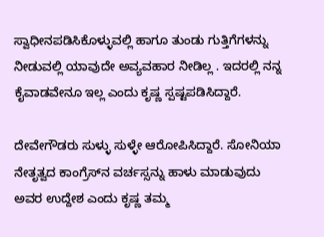ಸ್ವಾಧೀನಪಡಿಸಿಕೊಳ್ಳುವಲ್ಲಿ ಹಾಗೂ ತುಂಡು ಗುತ್ತಿಗೆಗಳನ್ನು ನೀಡುವಲ್ಲಿ ಯಾವುದೇ ಅವ್ಯವಹಾರ ನೀಡಿಲ್ಲ . ಇದರಲ್ಲಿ ನನ್ನ ಕೈವಾಡವೇನೂ ಇಲ್ಲ ಎಂದು ಕೃಷ್ಣ ಸ್ಪಷ್ಟಪಡಿಸಿದ್ದಾರೆ.

ದೇವೇಗೌಡರು ಸುಳ್ಳು ಸುಳ್ಳೇ ಆರೋಪಿಸಿದ್ದಾರೆ. ಸೋನಿಯಾ ನೇತೃತ್ವದ ಕಾಂಗ್ರೆಸ್‌ನ ವರ್ಚಸ್ಸನ್ನು ಹಾಳು ಮಾಡುವುದು ಅವರ ಉದ್ದೇಶ ಎಂದು ಕೃಷ್ಣ ತಮ್ಮ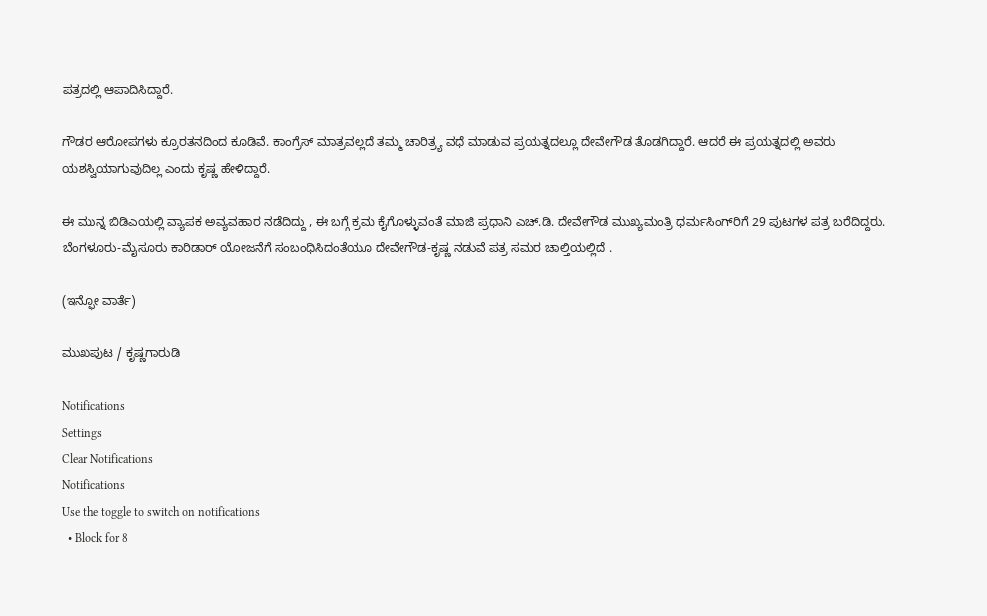ಪತ್ರದಲ್ಲಿ ಆಪಾದಿಸಿದ್ದಾರೆ.

ಗೌಡರ ಆರೋಪಗಳು ಕ್ರೂರತನದಿಂದ ಕೂಡಿವೆ. ಕಾಂಗ್ರೆಸ್‌ ಮಾತ್ರವಲ್ಲದೆ ತಮ್ಮ ಚಾರಿತ್ರ್ಯ ವಧೆ ಮಾಡುವ ಪ್ರಯತ್ನದಲ್ಲೂ ದೇವೇಗೌಡ ತೊಡಗಿದ್ದಾರೆ. ಆದರೆ ಈ ಪ್ರಯತ್ನದಲ್ಲಿ ಅವರು ಯಶಸ್ವಿಯಾಗುವುದಿಲ್ಲ ಎಂದು ಕೃಷ್ಣ ಹೇಳಿದ್ದಾರೆ.

ಈ ಮುನ್ನ ಬಿಡಿಎಯಲ್ಲಿ ವ್ಯಾಪಕ ಅವ್ಯವಹಾರ ನಡೆದಿದ್ದು , ಈ ಬಗ್ಗೆ ಕ್ರಮ ಕೈಗೊಳ್ಳುವಂತೆ ಮಾಜಿ ಪ್ರಧಾನಿ ಎಚ್‌.ಡಿ. ದೇವೇಗೌಡ ಮುಖ್ಯಮಂತ್ರಿ ಧರ್ಮಸಿಂಗ್‌ರಿಗೆ 29 ಪುಟಗಳ ಪತ್ರ ಬರೆದಿದ್ದರು. ಬೆಂಗಳೂರು-ಮೈಸೂರು ಕಾರಿಡಾರ್‌ ಯೋಜನೆಗೆ ಸಂಬಂಧಿಸಿದಂತೆಯೂ ದೇವೇಗೌಡ-ಕೃಷ್ಣ ನಡುವೆ ಪತ್ರ ಸಮರ ಚಾಲ್ತಿಯಲ್ಲಿದೆ .

(ಇನ್ಫೋ ವಾರ್ತೆ)

ಮುಖಪುಟ / ಕೃಷ್ಣಗಾರುಡಿ

Notifications
Settings
Clear Notifications
Notifications
Use the toggle to switch on notifications
  • Block for 8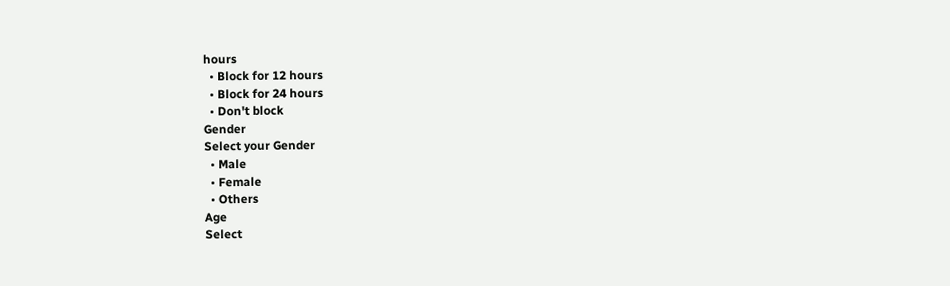hours
  • Block for 12 hours
  • Block for 24 hours
  • Don't block
Gender
Select your Gender
  • Male
  • Female
  • Others
Age
Select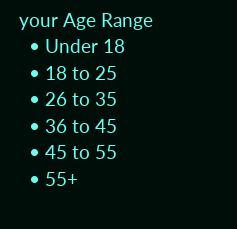your Age Range
  • Under 18
  • 18 to 25
  • 26 to 35
  • 36 to 45
  • 45 to 55
  • 55+